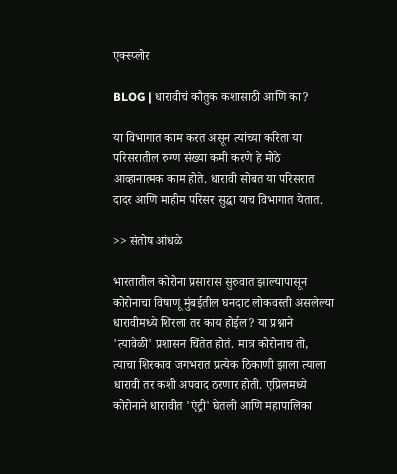एक्स्प्लोर

BLOG | धारावीचं कौतुक कशासाठी आणि का?

या विभागात काम करत असून त्यांच्या करिता या परिसरातील रुग्ण संख्या कमी करणे हे मोठे आव्हानात्मक काम होते. धारावी सोबत या परिसरात दादर आणि माहीम परिसर सुद्धा याच विभागात येतात.

>> संतोष आंधळे

भारतातील कोरोना प्रसारास सुरुवात झाल्यापासून कोरोनाचा विषाणू मुंबईतील घनदाट लोकवस्ती असलेल्या धारावीमध्ये शिरला तर काय होईल? या प्रश्नाने 'त्यावेळी' प्रशासन चिंतेत होतं. मात्र कोरोनाच तो, त्याचा शिरकाव जगभरात प्रत्येक ठिकाणी झाला त्याला धारावी तर कशी अपवाद ठरणार होती. एप्रिलमध्ये कोरोनाने धारावीत 'एंट्री' घेतली आणि महापालिका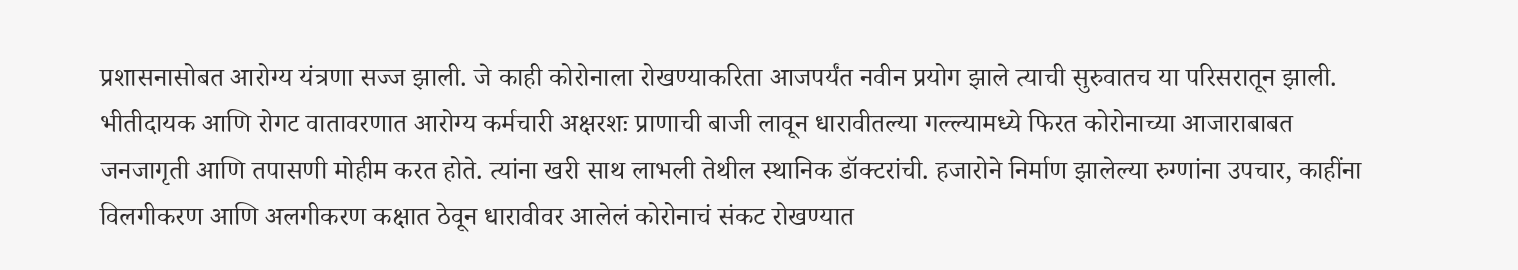प्रशासनासोबत आरोग्य यंत्रणा सज्ज झाली. जे काही कोरोनाला रोखण्याकरिता आजपर्यंत नवीन प्रयोग झाले त्याची सुरुवातच या परिसरातून झाली. भीतीदायक आणि रोगट वातावरणात आरोग्य कर्मचारी अक्षरशः प्राणाची बाजी लावून धारावीतल्या गल्ल्यामध्ये फिरत कोरोनाच्या आजाराबाबत जनजागृती आणि तपासणी मोहीम करत होते. त्यांना खरी साथ लाभली तेथील स्थानिक डॉक्टरांची. हजारोने निर्माण झालेल्या रुग्णांना उपचार, काहींना विलगीकरण आणि अलगीकरण कक्षात ठेवून धारावीवर आलेलं कोरोनाचं संकट रोखण्यात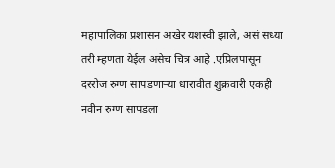महापालिका प्रशासन अखेर यशस्वी झाले, असं सध्या तरी म्हणता येईल असेच चित्र आहे .एप्रिलपासून दररोज रुग्ण सापडणाऱ्या धारावीत शुक्रवारी एकही नवीन रुग्ण सापडला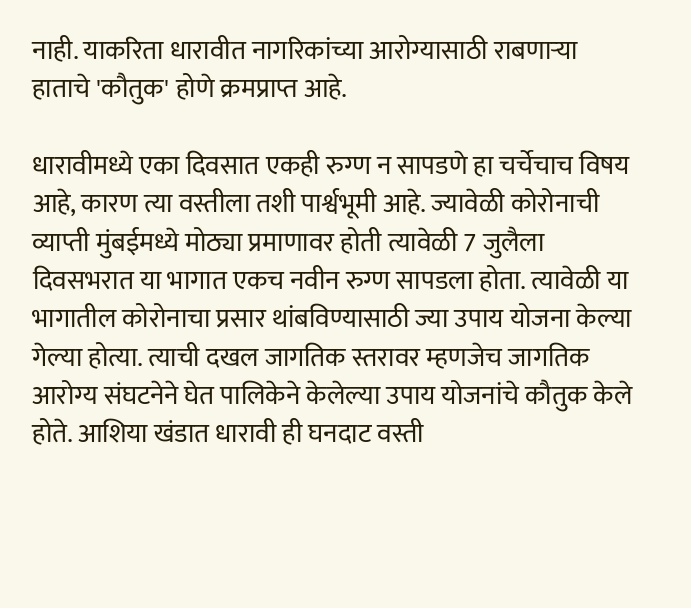नाही. याकरिता धारावीत नागरिकांच्या आरोग्यासाठी राबणाऱ्या हाताचे 'कौतुक' होणे क्रमप्राप्त आहे.

धारावीमध्ये एका दिवसात एकही रुग्ण न सापडणे हा चर्चेचाच विषय आहे, कारण त्या वस्तीला तशी पार्श्वभूमी आहे. ज्यावेळी कोरोनाची व्याप्ती मुंबईमध्ये मोठ्या प्रमाणावर होती त्यावेळी 7 जुलैला दिवसभरात या भागात एकच नवीन रुग्ण सापडला होता. त्यावेळी या भागातील कोरोनाचा प्रसार थांबविण्यासाठी ज्या उपाय योजना केल्या गेल्या होत्या. त्याची दखल जागतिक स्तरावर म्हणजेच जागतिक आरोग्य संघटनेने घेत पालिकेने केलेल्या उपाय योजनांचे कौतुक केले होते. आशिया खंडात धारावी ही घनदाट वस्ती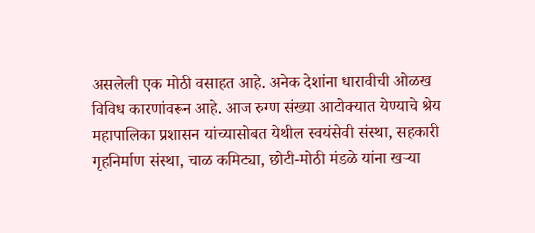असलेली एक मोठी वसाहत आहे. अनेक देशांना धारावीची ओळख विविध कारणांवरून आहे. आज रुग्ण संख्या आटोक्यात येण्याचे श्रेय महापालिका प्रशासन यांच्यासोबत येथील स्वयंसेवी संस्था, सहकारी गृहनिर्माण संस्था, चाळ कमिट्या, छोटी-मोठी मंडळे यांना खऱ्या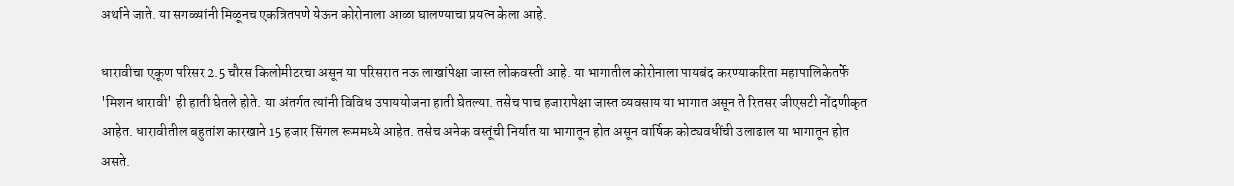अर्थाने जाते. या सगळ्यांनी मिळूनच एकत्रितपणे येऊन कोरोनाला आळा घालण्याचा प्रयत्न केला आहे.

धारावीचा एकूण परिसर 2.5 चौरस किलोमीटरचा असून या परिसरात नऊ लाखांपेक्षा जास्त लोकवस्ती आहे. या भागातील कोरोनाला पायबंद करण्याकरिता महापालिकेतर्फे 'मिशन धारावी' ही हाती घेतले होते. या अंतर्गत त्यांनी विविध उपाययोजना हाती घेतल्या. तसेच पाच हजारापेक्षा जास्त व्यवसाय या भागात असून ते रितसर जीएसटी नोंदणीकृत आहेत. धारावीतील बहुतांश कारखाने 15 हजार सिंगल रूममध्ये आहेत. तसेच अनेक वस्तूंची निर्यात या भागातून होत असून वार्षिक कोट्यवधींची उलाढाल या भागातून होत असते.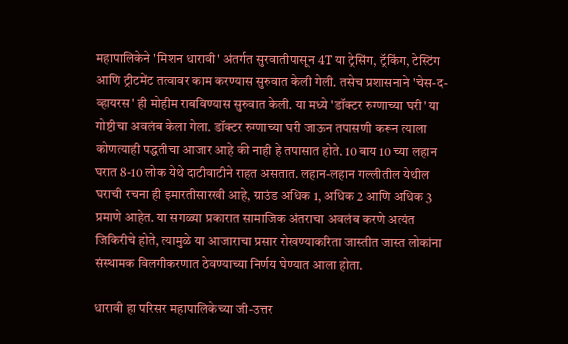महापालिकेने 'मिशन धारावी' अंतर्गत सुरवातीपासून 4T या ट्रेसिंग, ट्रॅकिंग, टेस्टिंग आणि ट्रीटमेंट तत्वावर काम करण्यास सुरुवात केली गेली. तसेच प्रशासनाने 'चेस-द-व्हायरस' ही मोहीम राबविण्यास सुरुवात केली. या मध्ये 'डॉक्टर रुग्णाच्या घरी' या गोष्टीचा अवलंब केला गेला. डॉक्टर रुग्णाच्या घरी जाऊन तपासणी करून त्याला कोणत्याही पद्धतीचा आजार आहे की नाही हे तपासात होते. 10 बाय 10 च्या लहान घरात 8-10 लोक येथे दाटीवाटीने राहत असतात. लहान-लहान गल्लीतील येथील घराची रचना ही इमारतीसारखी आहे, ग्राउंड अधिक 1, अधिक 2 आणि अधिक 3 प्रमाणे आहेत. या सगळ्या प्रकारात सामाजिक अंतराचा अवलंब करणे अत्यंत जिकिरीचे होते, त्यामुळे या आजाराचा प्रसार रोखण्याकरिता जास्तीत जास्त लोकांना संस्थामक विलगीकरणात ठेवण्याच्या निर्णय घेण्यात आला होता.

धारावी हा परिसर महापालिकेच्या जी-उत्तर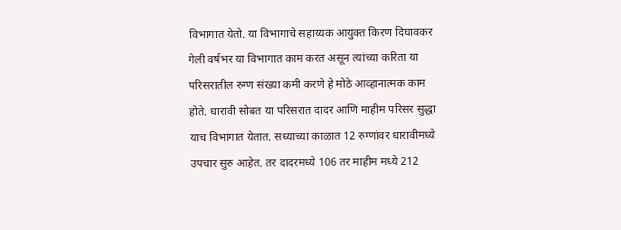विभागात येतो. या विभागाचे सहाय्यक आयुक्त किरण दिघावकर गेली वर्षभर या विभागात काम करत असून त्यांच्या करिता या परिसरातील रुग्ण संख्या कमी करणे हे मोठे आव्हानात्मक काम होते. धारावी सोबत या परिसरात दादर आणि माहीम परिसर सुद्धा याच विभागात येतात. सध्याच्या काळात 12 रुग्णांवर धारावीमध्ये उपचार सुरु आहेत. तर दादरमध्ये 106 तर माहीम मध्ये 212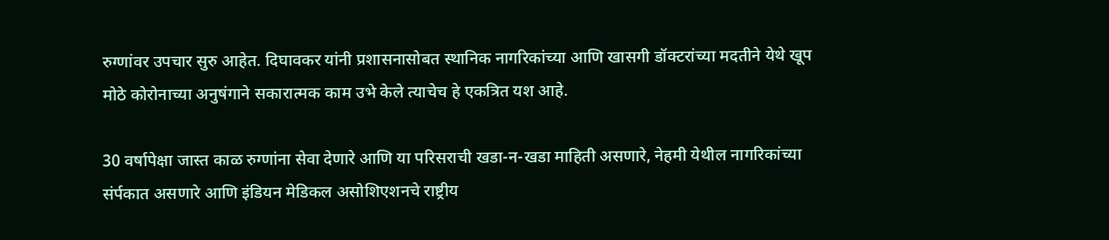रुग्णांवर उपचार सुरु आहेत. दिघावकर यांनी प्रशासनासोबत स्थानिक नागरिकांच्या आणि खासगी डॉक्टरांच्या मदतीने येथे खूप मोठे कोरोनाच्या अनुषंगाने सकारात्मक काम उभे केले त्याचेच हे एकत्रित यश आहे.

30 वर्षापेक्षा जास्त काळ रुग्णांना सेवा देणारे आणि या परिसराची खडा-न-खडा माहिती असणारे, नेहमी येथील नागरिकांच्या संर्पकात असणारे आणि इंडियन मेडिकल असोशिएशनचे राष्ट्रीय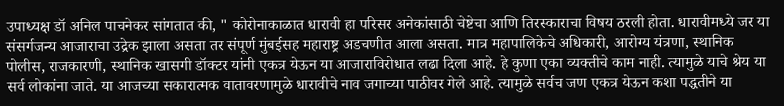उपाध्यक्ष डॉ अनिल पाचनेकर सांगतात की, " कोरोनाकाळात धारावी हा परिसर अनेकांसाठी चेष्टेचा आणि तिरस्काराचा विषय ठरली होता. धारावीमध्ये जर या संसर्गजन्य आजाराचा उद्रेक झाला असता तर संपूर्ण मुंबईसह महाराष्ट्र अडचणीत आला असता. मात्र महापालिकेचे अधिकारी, आरोग्य यंत्रणा, स्थानिक पोलीस, राजकारणी, स्थानिक खासगी डॉक्टर यांनी एकत्र येऊन या आजाराविरोधात लढा दिला आहे. हे कुणा एका व्यक्तीचे काम नाही. त्यामुळे याचे श्रेय या सर्व लोकांना जाते. या आजच्या सकारात्मक वातावरणामुळे धारावीचे नाव जगाच्या पाठीवर गेले आहे. त्यामुळे सर्वच जण एकत्र येऊन कशा पद्धतीने या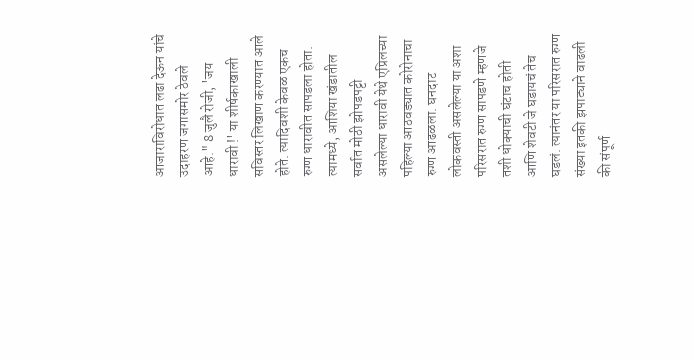आजाराविरोधात लढा देऊन यांचे उदाहरण जगासमोर ठेवले आहे." 8 जुलै रोजी, 'जय धारावी !' या शीर्षकाखाली सविस्तर लिखाण करण्यात आले होते. त्यादिवशी केवळ एकच रुग्ण धारावीत सापडला होता. त्यामध्ये, आशिया खंडातील सर्वात मोठी झोपडपट्टी असलेल्या धारावी येथे एप्रिलच्या पहिल्या आठवड्यात कोरोनाचा रुग्ण आढळला. घनदाट लोकवस्ती असलेल्या या अशा परिसरात रुग्ण सापडणे म्हणजे तशी धोक्याची घंटाच होती आणि शेवटी जे घडायचं तेच घडलं. त्यानंतर या परिसरात रुग्ण संख्या इतकी झपाट्याने वाढली की संपूर्ण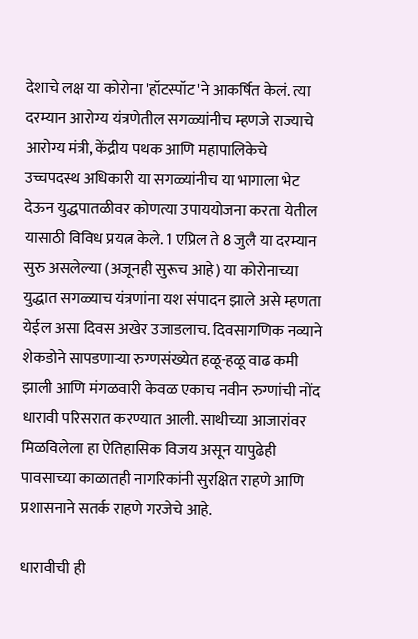देशाचे लक्ष या कोरोना 'हॉटस्पॉट'ने आकर्षित केलं. त्या दरम्यान आरोग्य यंत्रणेतील सगळ्यांनीच म्हणजे राज्याचे आरोग्य मंत्री, केंद्रीय पथक आणि महापालिकेचे उच्चपदस्थ अधिकारी या सगळ्यांनीच या भागाला भेट देऊन युद्धपातळीवर कोणत्या उपाययोजना करता येतील यासाठी विविध प्रयत्न केले. 1 एप्रिल ते 8 जुलै या दरम्यान सुरु असलेल्या (अजूनही सुरूच आहे) या कोरोनाच्या युद्धात सगळ्याच यंत्रणांना यश संपादन झाले असे म्हणता येईल असा दिवस अखेर उजाडलाच. दिवसागणिक नव्याने शेकडोने सापडणाऱ्या रुग्णसंख्येत हळू-हळू वाढ कमी झाली आणि मंगळवारी केवळ एकाच नवीन रुग्णांची नोंद धारावी परिसरात करण्यात आली. साथीच्या आजारांवर मिळविलेला हा ऐतिहासिक विजय असून यापुढेही पावसाच्या काळातही नागरिकांनी सुरक्षित राहणे आणि प्रशासनाने सतर्क राहणे गरजेचे आहे.

धारावीची ही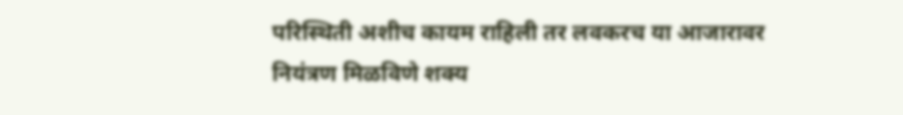परिस्थिती अशीच कायम राहिली तर लवकरच या आजारावर नियंत्रण मिळविणे शक्य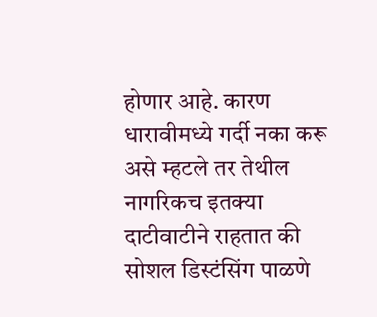होणार आहे. कारण धारावीमध्ये गर्दी नका करू असे म्हटले तर तेथील नागरिकच इतक्या दाटीवाटीने राहतात की सोशल डिस्टंसिंग पाळणे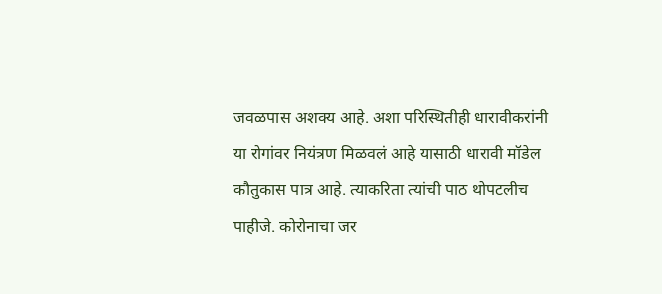जवळपास अशक्य आहे. अशा परिस्थितीही धारावीकरांनी या रोगांवर नियंत्रण मिळवलं आहे यासाठी धारावी मॉडेल कौतुकास पात्र आहे. त्याकरिता त्यांची पाठ थोपटलीच पाहीजे. कोरोनाचा जर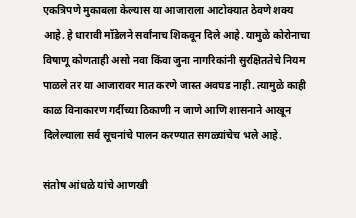एकत्रिपणे मुकाबला केल्यास या आजाराला आटोक्यात ठेवणे शक्य आहे. हे धारावी मॉडेलने सर्वांनाच शिकवून दिले आहे. यामुळे कोरोनाचा विषाणू कोणताही असो नवा किंवा जुना नागरिकांनी सुरक्षिततेचे नियम पाळले तर या आजारावर मात करणे जास्त अवघड नाही. त्यामुळे काही काळ विनाकारण गर्दीच्या ठिकाणी न जाणे आणि शासनाने आखून दिलेल्याला सर्व सूचनांचे पालन करण्यात सगळ्यांचेच भले आहे.

संतोष आंधळे यांचे आणखी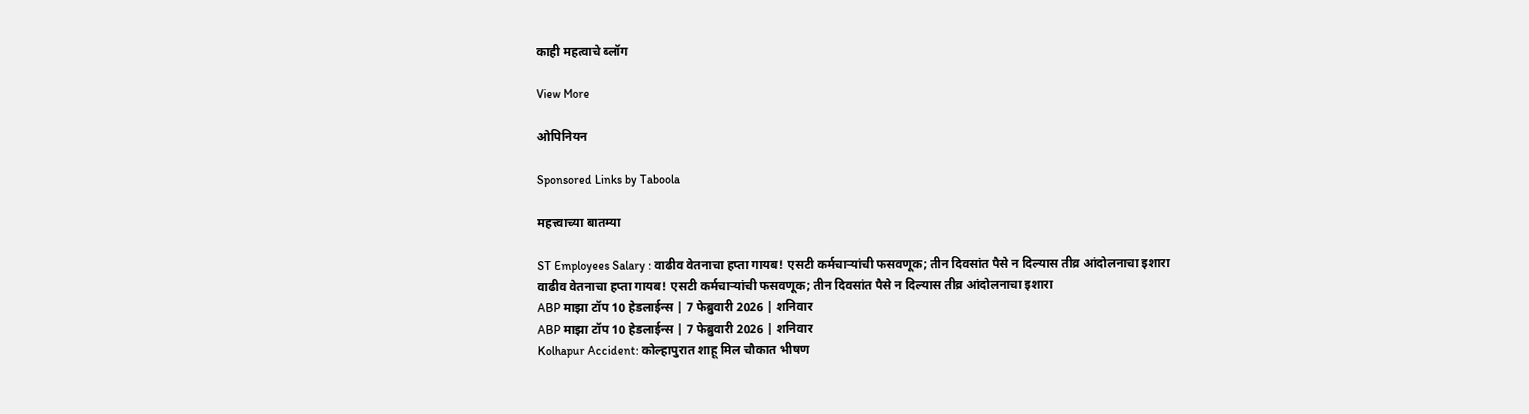काही महत्वाचे ब्लॉग

View More

ओपिनियन

Sponsored Links by Taboola

महत्त्वाच्या बातम्या

ST Employees Salary : वाढीव वेतनाचा हप्ता गायब! एसटी कर्मचाऱ्यांची फसवणूक; तीन दिवसांत पैसे न दिल्यास तीव्र आंदोलनाचा इशारा
वाढीव वेतनाचा हप्ता गायब! एसटी कर्मचाऱ्यांची फसवणूक; तीन दिवसांत पैसे न दिल्यास तीव्र आंदोलनाचा इशारा
ABP माझा टॉप 10 हेडलाईन्स | 7 फेब्रुवारी 2026 | शनिवार
ABP माझा टॉप 10 हेडलाईन्स | 7 फेब्रुवारी 2026 | शनिवार
Kolhapur Accident: कोल्हापुरात शाहू मिल चौकात भीषण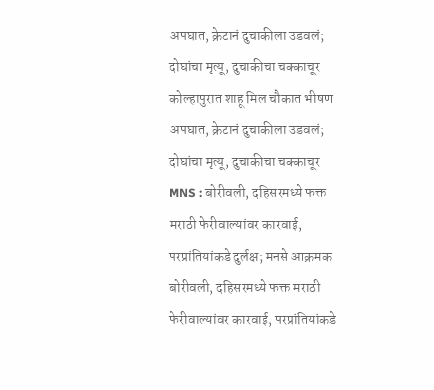अपघात, क्रेटानं दुचाकीला उडवलं; दोघांचा मृत्यू, दुचाकीचा चक्काचूर
कोल्हापुरात शाहू मिल चौकात भीषण अपघात, क्रेटानं दुचाकीला उडवलं; दोघांचा मृत्यू, दुचाकीचा चक्काचूर
MNS : बोरीवली, दहिसरमध्ये फक्त मराठी फेरीवाल्यांवर कारवाई, परप्रांतियांकडे दुर्लक्ष; मनसे आक्रमक
बोरीवली, दहिसरमध्ये फक्त मराठी फेरीवाल्यांवर कारवाई, परप्रांतियांकडे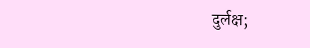दुर्लक्ष;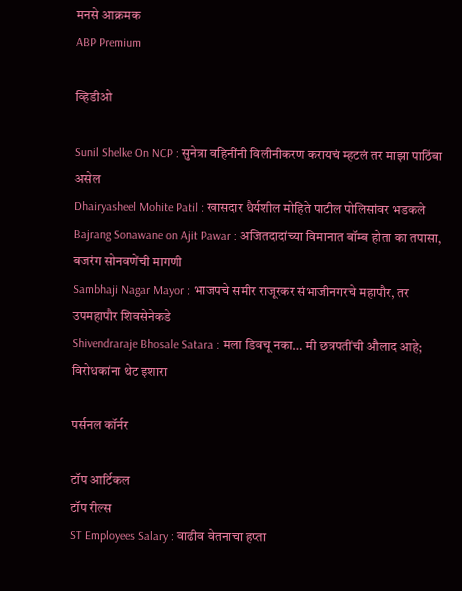मनसे आक्रमक
ABP Premium

व्हिडीओ

Sunil Shelke On NCP : सुनेत्रा वहिनींनी विलीनीकरण करायचं म्हटलं तर माझा पाठिंबा असेल
Dhairyasheel Mohite Patil : खासदार धैर्यशील मोहिते पाटील पोलिसांवर भडकले
Bajrang Sonawane on Ajit Pawar : अजितदादांच्या विमानात बॉम्ब होता का तपासा, बजरंग सोनवणेंची मागणी
Sambhaji Nagar Mayor : भाजपचे समीर राजूरकर संभाजीनगरचे महापौर, तर उपमहापौर शिवसेनेकडे
Shivendraraje Bhosale Satara : मला डिवचू नका… मी छत्रपतींची औलाद आहे; विरोधकांना थेट इशारा

पर्सनल कॉर्नर

टॉप आर्टिकल
टॉप रील्स
ST Employees Salary : वाढीव वेतनाचा हप्ता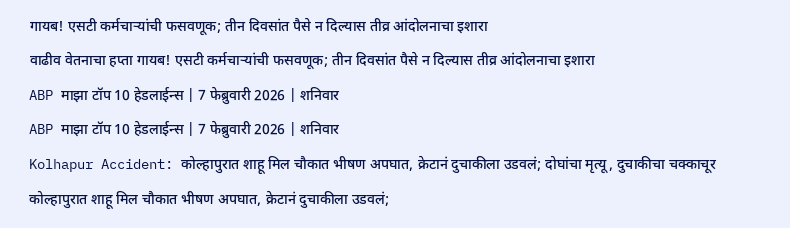गायब! एसटी कर्मचाऱ्यांची फसवणूक; तीन दिवसांत पैसे न दिल्यास तीव्र आंदोलनाचा इशारा
वाढीव वेतनाचा हप्ता गायब! एसटी कर्मचाऱ्यांची फसवणूक; तीन दिवसांत पैसे न दिल्यास तीव्र आंदोलनाचा इशारा
ABP माझा टॉप 10 हेडलाईन्स | 7 फेब्रुवारी 2026 | शनिवार
ABP माझा टॉप 10 हेडलाईन्स | 7 फेब्रुवारी 2026 | शनिवार
Kolhapur Accident: कोल्हापुरात शाहू मिल चौकात भीषण अपघात, क्रेटानं दुचाकीला उडवलं; दोघांचा मृत्यू, दुचाकीचा चक्काचूर
कोल्हापुरात शाहू मिल चौकात भीषण अपघात, क्रेटानं दुचाकीला उडवलं;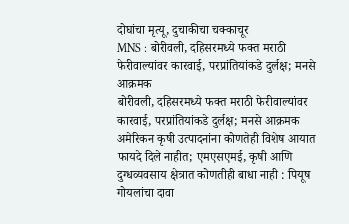दोघांचा मृत्यू, दुचाकीचा चक्काचूर
MNS : बोरीवली, दहिसरमध्ये फक्त मराठी फेरीवाल्यांवर कारवाई, परप्रांतियांकडे दुर्लक्ष; मनसे आक्रमक
बोरीवली, दहिसरमध्ये फक्त मराठी फेरीवाल्यांवर कारवाई, परप्रांतियांकडे दुर्लक्ष; मनसे आक्रमक
अमेरिकन कृषी उत्पादनांना कोणतेही विशेष आयात फायदे दिले नाहीत; एमएसएमई, कृषी आणि दुग्धव्यवसाय क्षेत्रात कोणतीही बाधा नाही : पियूष गोयलांचा दावा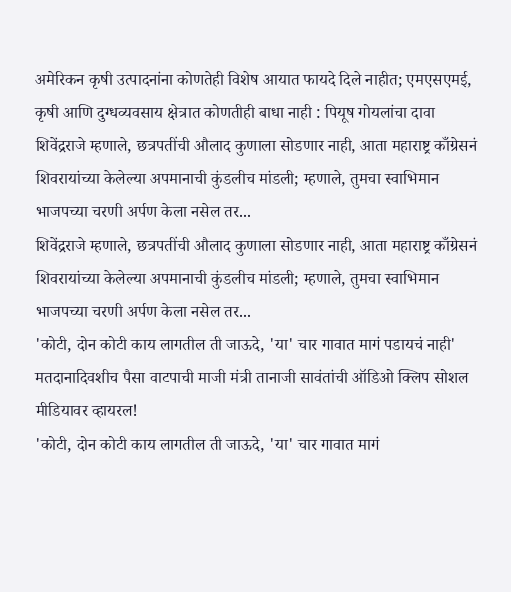अमेरिकन कृषी उत्पादनांना कोणतेही विशेष आयात फायदे दिले नाहीत; एमएसएमई, कृषी आणि दुग्धव्यवसाय क्षेत्रात कोणतीही बाधा नाही : पियूष गोयलांचा दावा
शिवेंद्रराजे म्हणाले, छत्रपतींची औलाद कुणाला सोडणार नाही, आता महाराष्ट्र काँग्रेसनं शिवरायांच्या केलेल्या अपमानाची कुंडलीच मांडली; म्हणाले, तुमचा स्वाभिमान भाजपच्या चरणी अर्पण केला नसेल तर...
शिवेंद्रराजे म्हणाले, छत्रपतींची औलाद कुणाला सोडणार नाही, आता महाराष्ट्र काँग्रेसनं शिवरायांच्या केलेल्या अपमानाची कुंडलीच मांडली; म्हणाले, तुमचा स्वाभिमान भाजपच्या चरणी अर्पण केला नसेल तर...
'कोटी, दोन कोटी काय लागतील ती जाऊदे, 'या' चार गावात मागं पडायचं नाही' मतदानादिवशीच पैसा वाटपाची माजी मंत्री तानाजी सावंतांची ऑडिओ क्लिप सोशल मीडियावर व्हायरल!
'कोटी, दोन कोटी काय लागतील ती जाऊदे, 'या' चार गावात मागं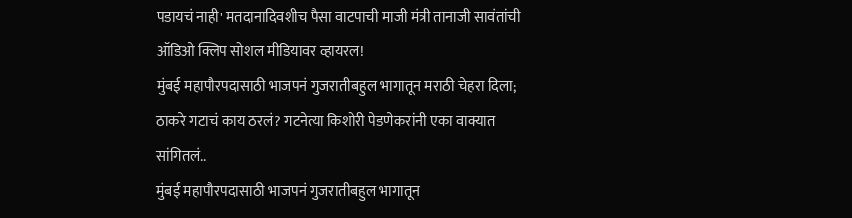पडायचं नाही' मतदानादिवशीच पैसा वाटपाची माजी मंत्री तानाजी सावंतांची ऑडिओ क्लिप सोशल मीडियावर व्हायरल!
मुंबई महापौरपदासाठी भाजपनं गुजरातीबहुल भागातून मराठी चेहरा दिला; ठाकरे गटाचं काय ठरलं? गटनेत्या किशोरी पेडणेकरांनी एका वाक्यात सांगितलं..
मुंबई महापौरपदासाठी भाजपनं गुजरातीबहुल भागातून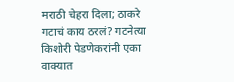मराठी चेहरा दिला; ठाकरे गटाचं काय ठरलं? गटनेत्या किशोरी पेडणेकरांनी एका वाक्यात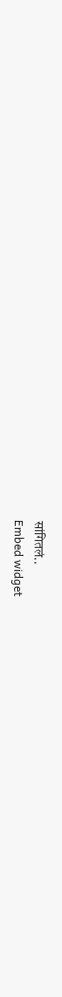सांगितलं..
Embed widget